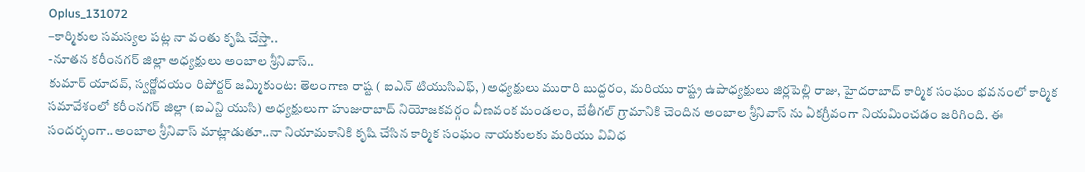Oplus_131072
–కార్మికుల సమస్యల పట్ల నా వంతు కృషి చేస్తా..
-నూతన కరీంనగర్ జిల్లా అధ్యక్షులు అంబాల శ్రీనివాస్..
కుమార్ యాదవ్, స్వర్ణోదయం రిపోర్టర్ జమ్మికుంట: తెలంగాణ రాష్ట ( ఐఎన్ టియుసిఎఫ్, )అధ్యక్షులు మురారి బుద్దరం, మరియు రాష్ట్ర ఉపాధ్యక్షులు జిర్లపెల్లి రాజు, హైదరాబాద్ కార్మిక సంఘం భవనంలో కార్మిక సమావేశంలో కరీంనగర్ జిల్లా (ఐఎన్టి యుసి) అధ్యక్షులుగా హుజురాబాద్ నియోజకవర్గం వీణవంక మండలం, బేతీగల్ గ్రామానికి చెందిన అంబాల శ్రీనివాస్ ను ఏకగ్రీవంగా నియమించడం జరిగింది. ఈ సందర్భంగా..అంబాల శ్రీనివాస్ మాట్లాడుతూ..నా నియామకానికి కృషి చేసిన కార్మిక సంఘం నాయకులకు మరియు వివిధ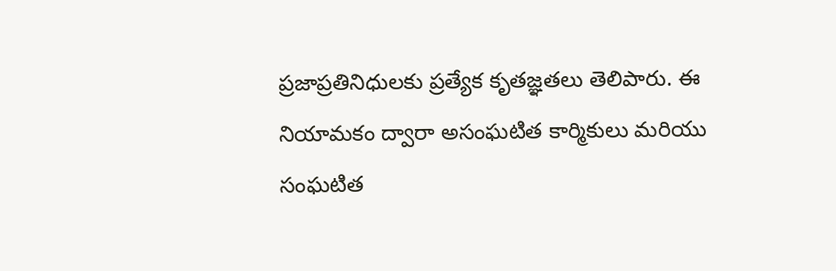ప్రజాప్రతినిధులకు ప్రత్యేక కృతజ్ఞతలు తెలిపారు. ఈ నియామకం ద్వారా అసంఘటిత కార్మికులు మరియు సంఘటిత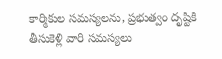కార్మికుల సమస్యలను, ప్రభుత్వం దృష్టికి తీసుకెళ్లి వారి సమస్యలు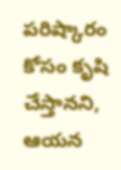పరిష్కారం కోసం కృషి చేస్తానని, ఆయన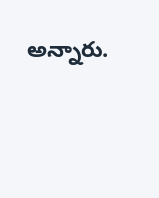అన్నారు.